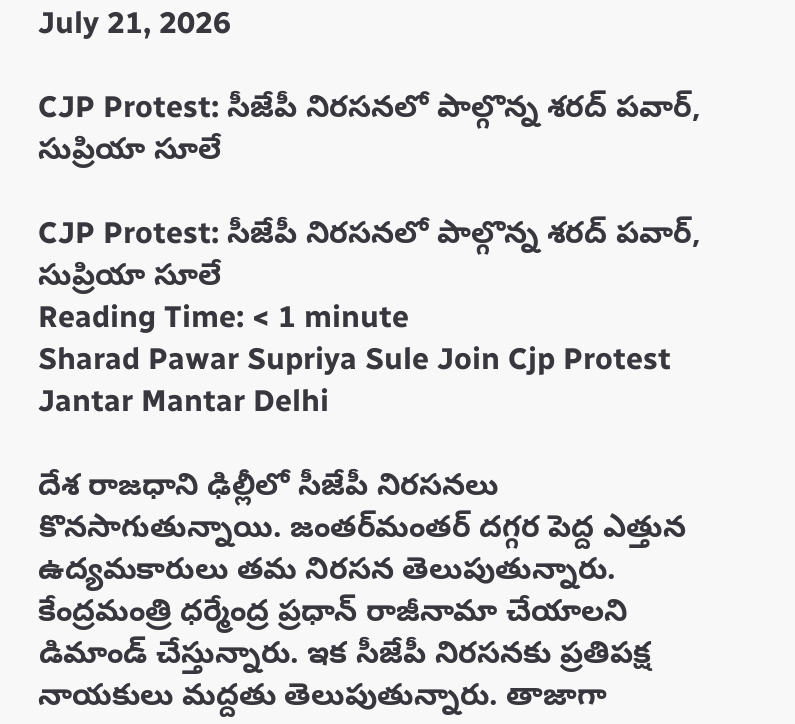July 21, 2026

CJP Protest: సీజేపీ నిరసనలో పాల్గొన్న శరద్ పవార్, సుప్రియా సూలే

CJP Protest: సీజేపీ నిరసనలో పాల్గొన్న శరద్ పవార్, సుప్రియా సూలే
Reading Time: < 1 minute
Sharad Pawar Supriya Sule Join Cjp Protest Jantar Mantar Delhi

దేశ రాజధాని ఢిల్లీలో సీజేపీ నిరసనలు కొనసాగుతున్నాయి. జంతర్‌మంతర్ దగ్గర పెద్ద ఎత్తున ఉద్యమకారులు తమ నిరసన తెలుపుతున్నారు. కేంద్రమంత్రి ధర్మేంద్ర ప్రధాన్ రాజీనామా చేయాలని డిమాండ్ చేస్తున్నారు. ఇక సీజేపీ నిరసనకు ప్రతిపక్ష నాయకులు మద్దతు తెలుపుతున్నారు. తాజాగా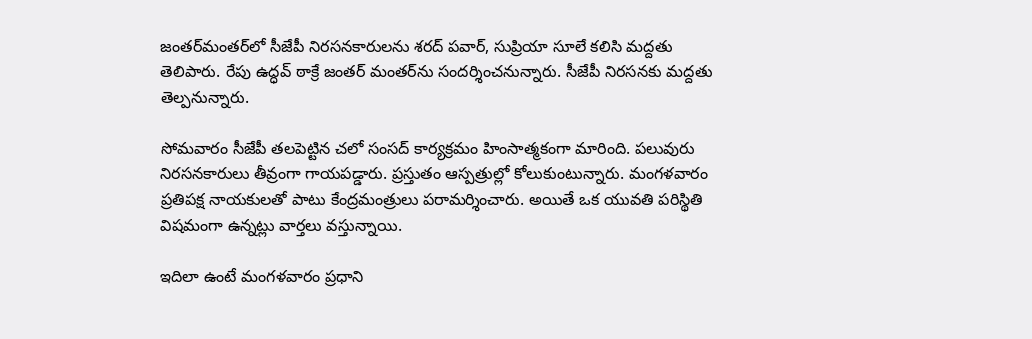జంతర్‌మంతర్‌లో సీజేపీ నిరసనకారులను శరద్ పవార్, సుప్రియా సూలే కలిసి మద్దతు తెలిపారు. రేపు ఉద్ధవ్ ఠాక్రే జంతర్ మంతర్‌ను సందర్శించనున్నారు. సీజేపీ నిరసనకు మద్దతు తెల్పనున్నారు.

సోమవారం సీజేపీ తలపెట్టిన చలో సంసద్ కార్యక్రమం హింసాత్మకంగా మారింది. పలువురు నిరసనకారులు తీవ్రంగా గాయపడ్డారు. ప్రస్తుతం ఆస్పత్రుల్లో కోలుకుంటున్నారు. మంగళవారం ప్రతిపక్ష నాయకులతో పాటు కేంద్రమంత్రులు పరామర్శించారు. అయితే ఒక యువతి పరిస్థితి విషమంగా ఉన్నట్లు వార్తలు వస్తున్నాయి.

ఇదిలా ఉంటే మంగళవారం ప్రధాని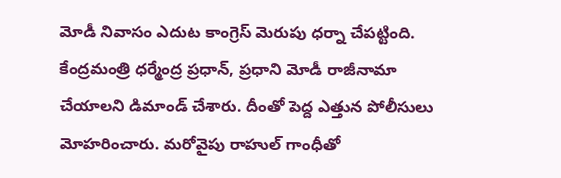మోడీ నివాసం ఎదుట కాంగ్రెస్ మెరుపు ధర్నా చేపట్టింది. కేంద్రమంత్రి ధర్మేంద్ర ప్రధాన్, ప్రధాని మోడీ రాజీనామా చేయాలని డిమాండ్ చేశారు. దీంతో పెద్ద ఎత్తున పోలీసులు మోహరించారు. మరోవైపు రాహుల్ గాంధీతో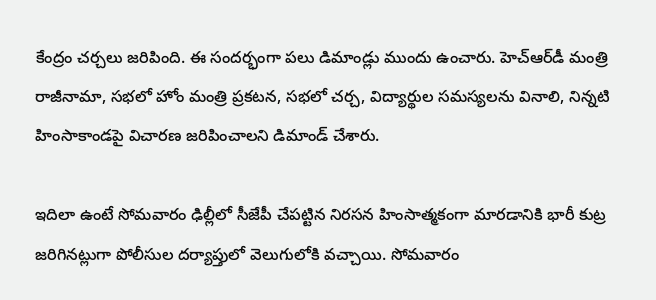కేంద్రం చర్చలు జరిపింది. ఈ సందర్భంగా పలు డిమాండ్లు ముందు ఉంచారు. హెచ్‌ఆర్‌డీ మంత్రి రాజీనామా, సభలో హోం మంత్రి ప్రకటన, సభలో చర్చ, విద్యార్థుల సమస్యలను వినాలి, నిన్నటి హింసాకాండపై విచారణ జరిపించాలని డిమాండ్ చేశారు.

ఇదిలా ఉంటే సోమవారం ఢిల్లీలో సీజేపీ చేపట్టిన నిరసన హింసాత్మకంగా మారడానికి భారీ కుట్ర జరిగినట్లుగా పోలీసుల దర్యాప్తులో వెలుగులోకి వచ్చాయి. సోమవారం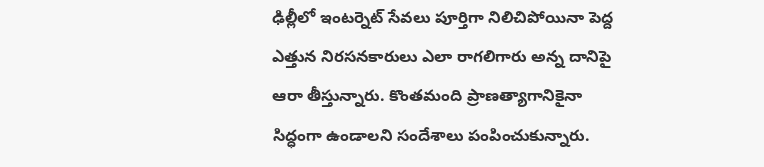ఢిల్లీలో ఇంటర్నెట్ సేవలు పూర్తిగా నిలిచిపోయినా పెద్ద ఎత్తున నిరసనకారులు ఎలా రాగలిగారు అన్న దానిపై ఆరా తీస్తున్నారు. కొంతమంది ప్రాణత్యాగానికైనా సిద్ధంగా ఉండాలని సందేశాలు పంపించుకున్నారు.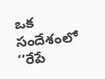ఒక సందేశంలో ‘‘రేపే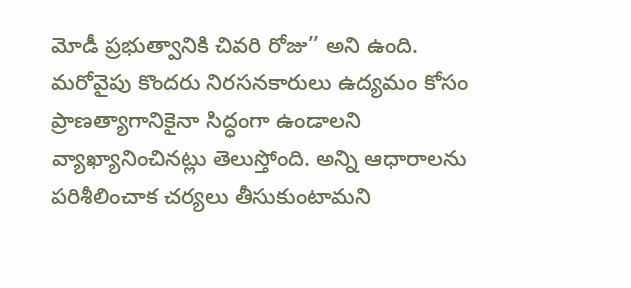మోడీ ప్రభుత్వానికి చివరి రోజు’’ అని ఉంది. మరోవైపు కొందరు నిరసనకారులు ఉద్యమం కోసం ప్రాణత్యాగానికైనా సిద్ధంగా ఉండాలని వ్యాఖ్యానించినట్లు తెలుస్తోంది. అన్ని ఆధారాలను పరిశీలించాక చర్యలు తీసుకుంటామని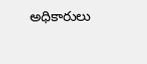అధికారులు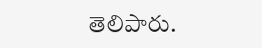తెలిపారు.